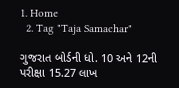1. Home
  2. Tag "Taja Samachar"

ગુજરાત બોર્ડની ધો. 10 અને 12ની પરીક્ષા 15.27 લાખ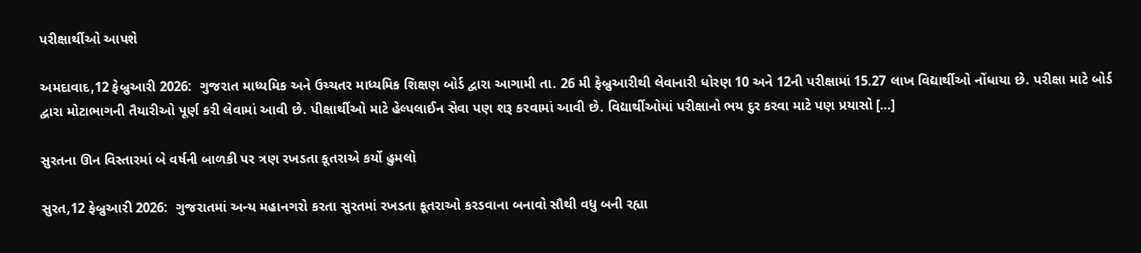પરીક્ષાર્થીઓ આપશે

અમદાવાદ,12 ફેબ્રુઆરી 2026:  ગુજરાત માધ્યમિક અને ઉચ્ચતર માધ્યમિક શિક્ષણ બોર્ડ દ્વારા આગામી તા. 26 મી ફેબ્રુઆરીથી લેવાનારી ધોરણ 10 અને 12ની પરીક્ષામાં 15.27 લાખ વિદ્યાર્થીઓ નોંધાયા છે. પરીક્ષા માટે બોર્ડ દ્વારા મોટાભાગની તૈયારીઓ પૂર્ણ કરી લેવામાં આવી છે. પીક્ષાર્થીઓ માટે હેલ્પલાઈન સેવા પણ શરૂ કરવામાં આવી છે. વિદ્યાર્થીઓમાં પરીક્ષાનો ભય દુર કરવા માટે પણ પ્રયાસો […]

સુરતના ઊન વિસ્તારમાં બે વર્ષની બાળકી પર ત્રણ રખડતા કૂતરાએ કર્યો હુમલો

સુરત,12 ફેબ્રુઆરી 2026:  ગુજરાતમાં અન્ય મહાનગરો કરતા સુરતમાં રખડતા કૂતરાઓ કરડવાના બનાવો સૌથી વધુ બની રહ્યા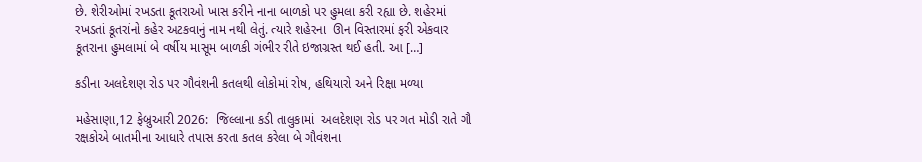છે. શેરીઓમાં રખડતા કૂતરાઓ ખાસ કરીને નાના બાળકો પર હુમલા કરી રહ્યા છે. શહેરમાં રખડતાં કૂતરાંનો કહેર અટકવાનું નામ નથી લેતું. ત્યારે શહેરના  ઊન વિસ્તારમાં ફરી એકવાર કૂતરાના હુમલામાં બે વર્ષીય માસૂમ બાળકી ગંભીર રીતે ઇજાગ્રસ્ત થઈ હતી. આ […]

કડીના અલદેશણ રોડ પર ગૌવંશની કતલથી લોકોમાં રોષ, હથિયારો અને રિક્ષા મળ્યા

મહેસાણા,12 ફેબ્રુઆરી 2026:  જિલ્લાના કડી તાલુકામાં  અલદેશણ રોડ પર ગત મોડી રાતે ગૌ રક્ષકોએ બાતમીના આધારે તપાસ કરતા કતલ કરેલા બે ગૌવંશના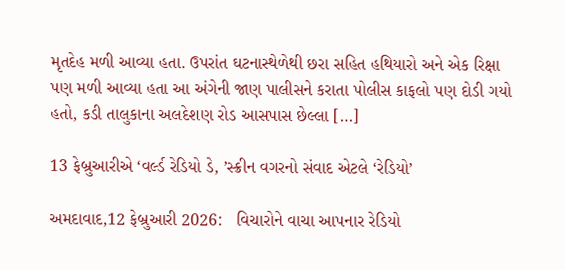મૃતદેહ મળી આવ્યા હતા. ઉપરાંત ઘટનાસ્થેળેથી છરા સહિત હથિયારો અને એક રિક્ષા પણ મળી આવ્યા હતા આ અંગેની જાણ પાલીસને કરાતા પોલીસ કાફલો પણ દોડી ગયો હતો, કડી તાલુકાના અલદેશણ રોડ આસપાસ છેલ્લા […]

13 ફેબ્રુઆરીએ ‘વર્લ્ડ રેડિયો ડે, ’સ્ક્રીન વગરનો સંવાદ એટલે ‘રેડિયો’

અમદાવાદ,12 ફેબ્રુઆરી 2026:   વિચારોને વાચા આપનાર રેડિયો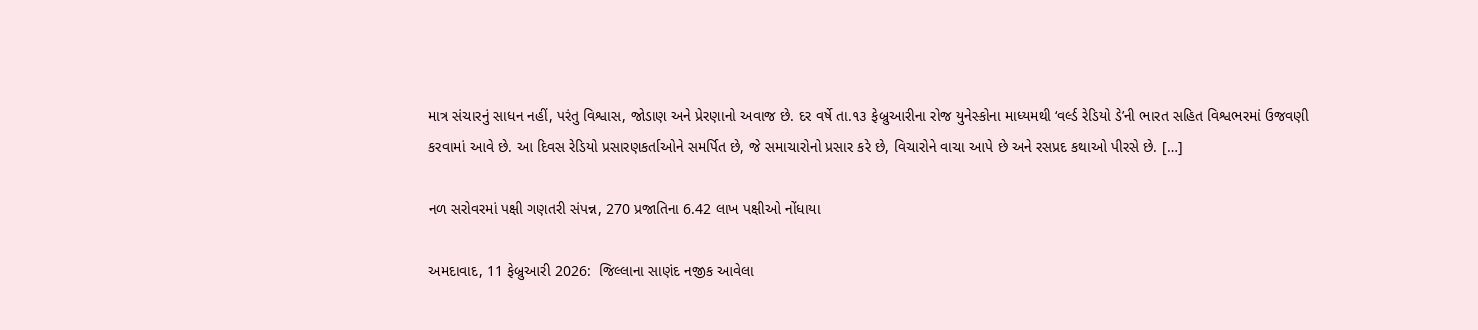માત્ર સંચારનું સાધન નહીં, પરંતુ વિશ્વાસ, જોડાણ અને પ્રેરણાનો અવાજ છે. દર વર્ષે તા.૧૩ ફેબ્રુઆરીના રોજ યુનેસ્કોના માધ્યમથી ‘વર્લ્ડ રેડિયો ડે’ની ભારત સહિત વિશ્વભરમાં ઉજવણી કરવામાં આવે છે. આ દિવસ રેડિયો પ્રસારણકર્તાઓને સમર્પિત છે, જે સમાચારોનો પ્રસાર કરે છે, વિચારોને વાચા આપે છે અને રસપ્રદ કથાઓ પીરસે છે. […]

નળ સરોવરમાં પક્ષી ગણતરી સંપન્ન, 270 પ્રજાતિના 6.42 લાખ પક્ષીઓ નોંધાયા

અમદાવાદ, 11 ફેબ્રુઆરી 2026:  જિલ્લાના સાણંદ નજીક આવેલા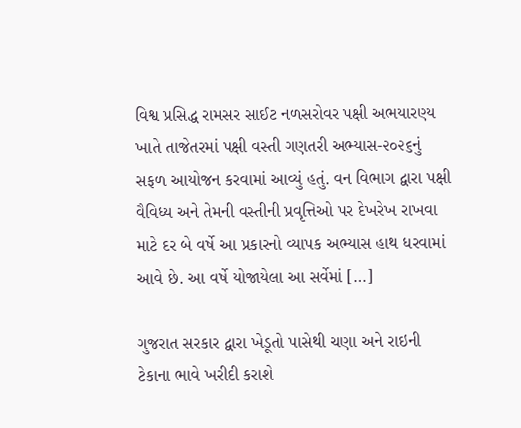વિશ્વ પ્રસિદ્ધ રામસર સાઈટ નળસરોવર પક્ષી અભયારણ્ય ખાતે તાજેતરમાં પક્ષી વસ્તી ગણતરી અભ્યાસ-૨૦૨૬નું સફળ આયોજન કરવામાં આવ્યું હતું. વન વિભાગ દ્વારા પક્ષી વૈવિધ્ય અને તેમની વસ્તીની પ્રવૃત્તિઓ પર દેખરેખ રાખવા માટે દર બે વર્ષે આ પ્રકારનો વ્યાપક અભ્યાસ હાથ ધરવામાં આવે છે. આ વર્ષે યોજાયેલા આ સર્વેમાં […]

ગુજરાત સરકાર દ્વારા ખેડૂતો પાસેથી ચણા અને રાઇની ટેકાના ભાવે ખરીદી કરાશે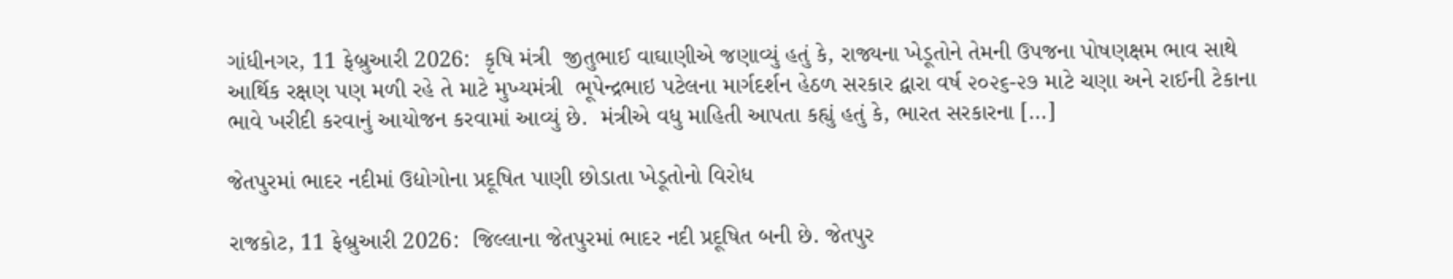ગાંધીનગર, 11 ફેબ્રુઆરી 2026:  કૃષિ મંત્રી  જીતુભાઈ વાઘાણીએ જણાવ્યું હતું કે, રાજ્યના ખેડૂતોને તેમની ઉપજના પોષણક્ષમ ભાવ સાથે આર્થિક રક્ષણ પણ મળી રહે તે માટે મુખ્યમંત્રી  ભૂપેન્દ્રભાઇ પટેલના માર્ગદર્શન હેઠળ સરકાર દ્વારા વર્ષ ૨૦૨૬-૨૭ માટે ચણા અને રાઈની ટેકાના ભાવે ખરીદી કરવાનું આયોજન કરવામાં આવ્યું છે.  મંત્રીએ વધુ માહિતી આપતા કહ્યું હતું કે, ભારત સરકારના […]

જેતપુરમાં ભાદર નદીમાં ઉદ્યોગોના પ્રદૂષિત પાણી છોડાતા ખેડૂતોનો વિરોધ

રાજકોટ, 11 ફેબ્રુઆરી 2026:  જિલ્લાના જેતપુરમાં ભાદર નદી પ્રદૂષિત બની છે. જેતપુર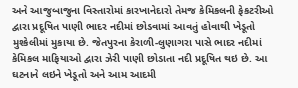અને આજુબાજુના વિસ્તારોમાં કારખાનેદારો તેમજ કેમિકલની ફેકટરીઓ દ્વારા પ્રદૂષિત પાણી ભાદર નદીમાં છોડવામાં આવતું હોવાથી ખેડૂતો મુશ્કેલીમાં મુકાયા છે. જેતપુરના કેરાળી-લુણાગરા પાસે ભાદર નદીમાં કેમિકલ માફિયાઓ દ્વારા ઝેરી પાણી છોડાતા નદી પ્રદૂષિત થઇ છે. આ ઘટનાને લઇને ખેડૂતો અને આમ આદમી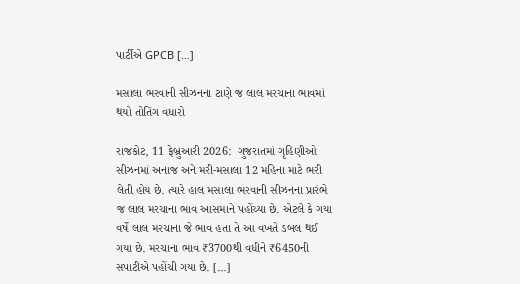પાર્ટીએ GPCB […]

મસાલા ભરવાની સીઝનના ટાણે જ લાલ મરચાના ભાવમાં થયો તોતિંગ વધારો

રાજકોટ, 11 ફેબ્રુઆરી 2026:  ગુજરાતમાં ગૃહિણીઓ સીઝનમાં અનાજ અને મરી-મસાલા 12 મહિના માટે ભરી લેતી હોય છે. ત્યારે હાલ મસાલા ભરવાની સીઝનના પ્રારંભે જ લાલ મરચાના ભાવ આસમાને પહોંચ્યા છે. એટલે કે ગયા વર્ષે લાલ મરચાના જે ભાવ હતા તે આ વખતે ડબલ થઈ ગયા છે. મરચાના ભાવ ₹3700થી વધીને ₹6450ની સપાટીએ પહોંચી ગયા છે. […]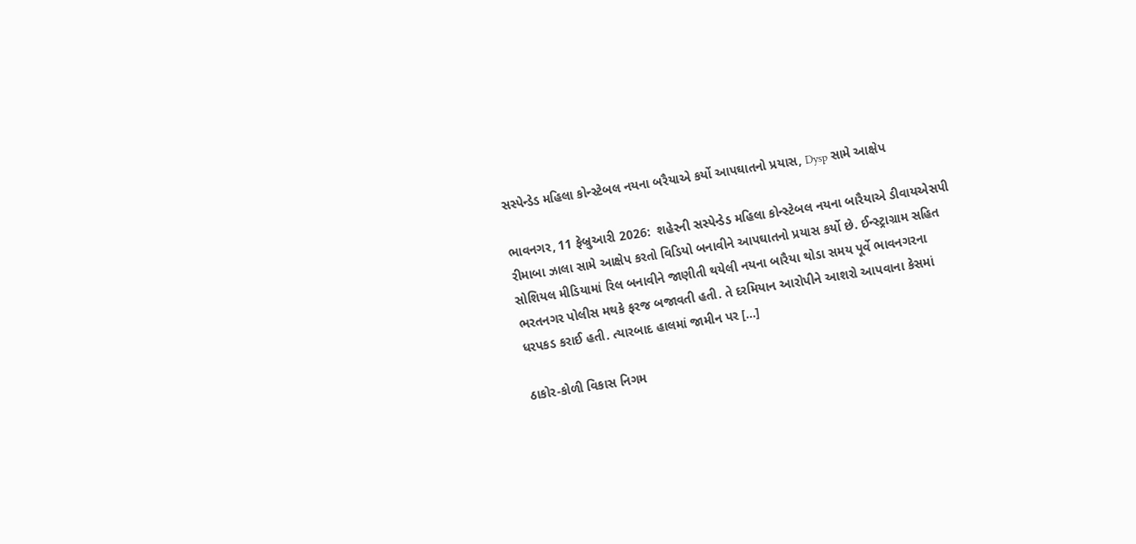સસ્પેન્ડેડ મહિલા કોન્સ્ટેબલ નયના બરૈયાએ કર્યો આપઘાતનો પ્રયાસ, Dysp સામે આક્ષેપ

ભાવનગર, 11 ફેબ્રુઆરી 2026:  શહેરની સસ્પેન્ડેડ મહિલા કોન્સ્ટેબલ નયના બારૈયાએ ડીવાયએસપી રીમાબા ઝાલા સામે આક્ષેપ કરતો વિડિયો બનાવીને આપઘાતનો પ્રયાસ કર્યો છે. ઈન્સ્ટ્રાગ્રામ સહિત સોશિયલ મીડિયામાં રિલ બનાવીને જાણીતી થયેલી નયના બારૈયા થોડા સમય પૂર્વે ભાવનગરના ભરતનગર પોલીસ મથકે ફરજ બજાવતી હતી. તે દરમિયાન આરોપીને આશરો આપવાના કેસમાં ધરપકડ કરાઈ હતી. ત્યારબાદ હાલમાં જામીન પર […]

ઠાકોર-કોળી વિકાસ નિગમ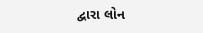દ્વારા લોન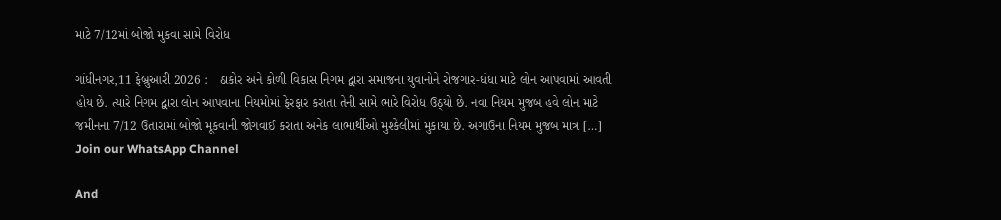માટે 7/12માં બોજો મુકવા સામે વિરોધ

ગાંધીનગર,11 ફેબ્રુઆરી 2026 :   ઠાકોર અને કોળી વિકાસ નિગમ દ્વારા સમાજના યુવાનોને રોજગાર-ધંધા માટે લોન આપવામાં આવતી હોય છે. ત્યારે નિગમ દ્વારા લોન આપવાના નિયમોમાં ફેરફાર કરાતા તેની સામે ભારે વિરોધ ઉઠ્યો છે. નવા નિયમ મુજબ હવે લોન માટે જમીનના 7/12 ઉતારામાં બોજો મૂકવાની જોગવાઈ કરાતા અનેક લાભાર્થીઓ મુશ્કેલીમાં મુકાયા છે. અગાઉના નિયમ મુજબ માત્ર […]
Join our WhatsApp Channel

And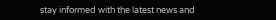stay informed with the latest news and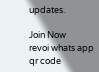updates.

Join Now
revoi whats app qr code